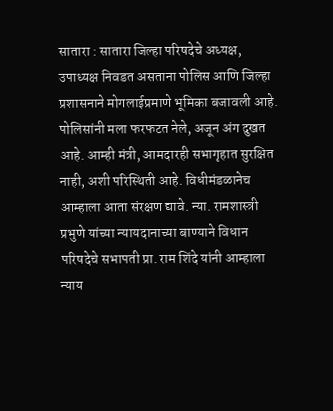सातारा : सातारा जिल्हा परिषदेचे अध्यक्ष, उपाध्यक्ष निवडत असताना पोलिस आणि जिल्हा प्रशासनाने मोगलाईप्रमाणे भूमिका बजावली आहे. पोलिसांनी मला फरफटत नेले, अजून अंग दुखत आहे. आम्ही मंत्री, आमदारही सभागृहात सुरक्षित नाही, अशी परिस्थिती आहे. विधीमंडळानेच आम्हाला आता संरक्षण द्यावे. न्या. रामशास्त्री प्रभुणे यांच्या न्यायदानाच्या बाण्याने विधान परिषदेचे सभापती प्रा. राम शिंदे यांनी आम्हाला न्याय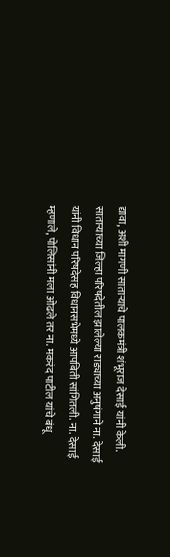द्यावा, अशी मागणी साताऱ्याचे पालकमंत्री शंभूराज देसाई यांनी केली.
साताऱ्याच्या जिल्हा परिषदेतील झालेल्या राड्याच्या अनुषंगाने ना. देसाई यांनी विधान परिषदेसह विधानसभेमध्ये आपबिती सांगितली. ना. देसाई म्हणाले, पोलिसांनी मला ओढले तर ना. मकरंद पाटील यांचे बंधू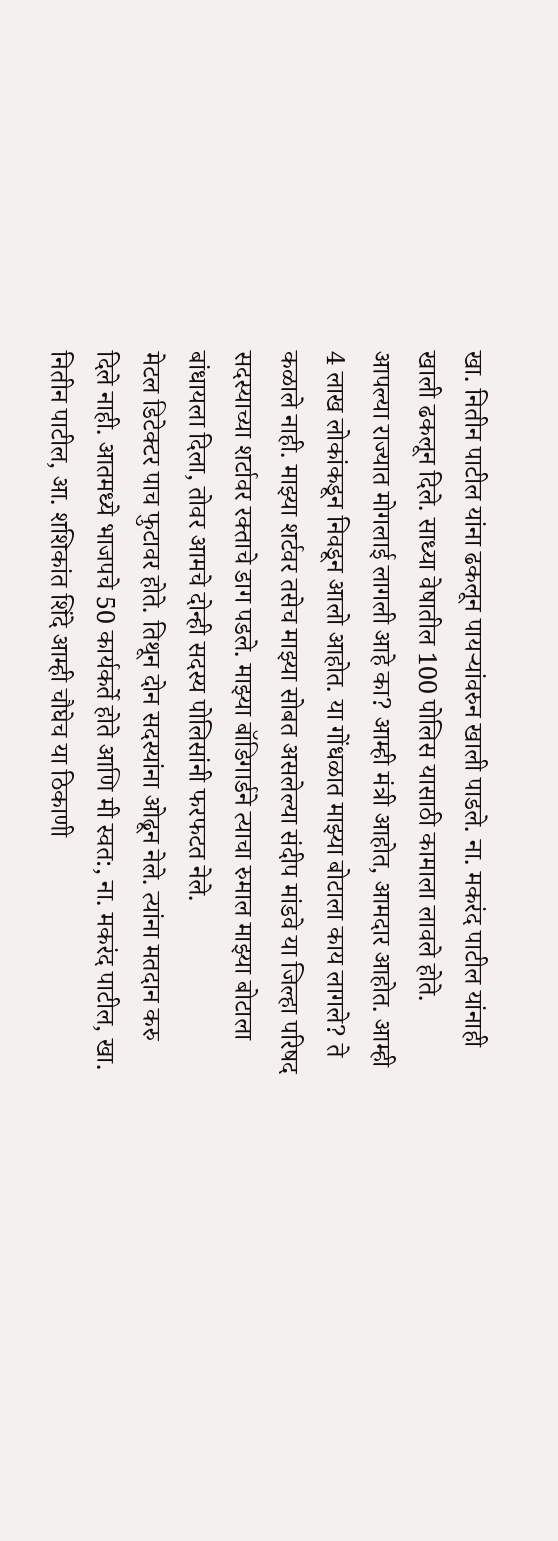खा. नितीन पाटील यांना ढकलून पायऱ्यांवरुन खाली पाडले. ना. मकरंद पाटील यांनाही खाली ढकलून दिले. साध्या वेषातील 100 पोलिस यासाठी कामाला लावले होते. आपल्या राज्यात मोगलाई लागली आहे का? आम्ही मंत्री आहोत, आमदार आहोत. आम्ही 4 लाख लोकांकडून निवडून आलो आहोत. या गोंधळात माझ्या बोटाला काय लागले? ते कळाले नाही. माझ्या शर्टवर तसेच माझ्या सोबत असलेल्या संदीप मांडवे या जिल्हा परिषद सदस्याच्या शर्टावर रक्ताचे डाग पडले. माझ्या बॉडिगार्डने त्याचा रुमाल माझ्या बोटाला बांधायला दिला, तोवर आमचे दोन्ही सदस्य पोलिसांनी फरफटत नेले.
मेटल डिटेक्टर पाच फुटावर होते. तिथून दोन सदस्यांना ओढून नेले. त्यांना मतदान करु दिले नाही. आतमध्ये भाजपचे 50 कार्यकर्ते होते आणि मी स्वत:, ना. मकरंद पाटील, खा. नितीन पाटील, आ. शशिकांत शिंदे आम्ही चौघेच या ठिकाणी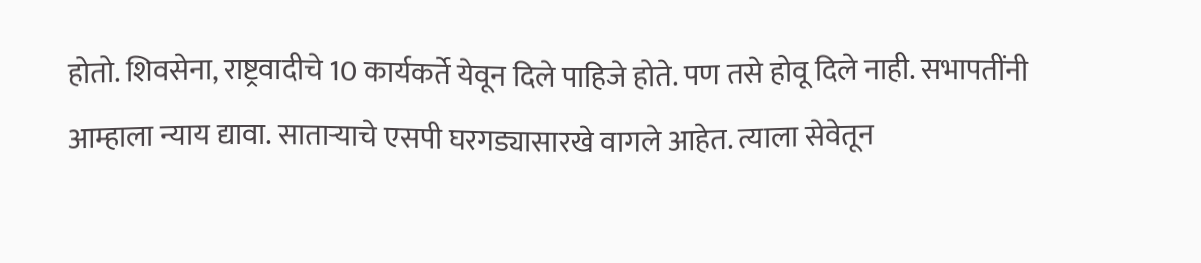होतो. शिवसेना, राष्ट्रवादीचे 10 कार्यकर्ते येवून दिले पाहिजे होते. पण तसे होवू दिले नाही. सभापतींनी आम्हाला न्याय द्यावा. साताऱ्याचे एसपी घरगड्यासारखे वागले आहेत. त्याला सेवेतून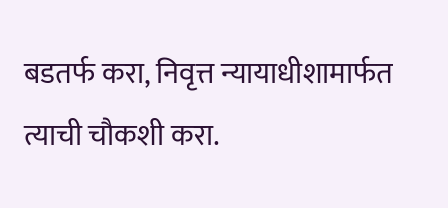बडतर्फ करा, निवृत्त न्यायाधीशामार्फत त्याची चौकशी करा.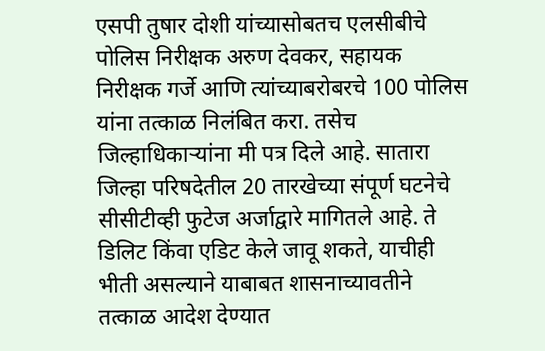एसपी तुषार दोशी यांच्यासोबतच एलसीबीचे पोलिस निरीक्षक अरुण देवकर, सहायक निरीक्षक गर्जे आणि त्यांच्याबरोबरचे 100 पोलिस यांना तत्काळ निलंबित करा. तसेच जिल्हाधिकाऱ्यांना मी पत्र दिले आहे. सातारा जिल्हा परिषदेतील 20 तारखेच्या संपूर्ण घटनेचे सीसीटीव्ही फुटेज अर्जाद्वारे मागितले आहे. ते डिलिट किंवा एडिट केले जावू शकते, याचीही भीती असल्याने याबाबत शासनाच्यावतीने तत्काळ आदेश देण्यात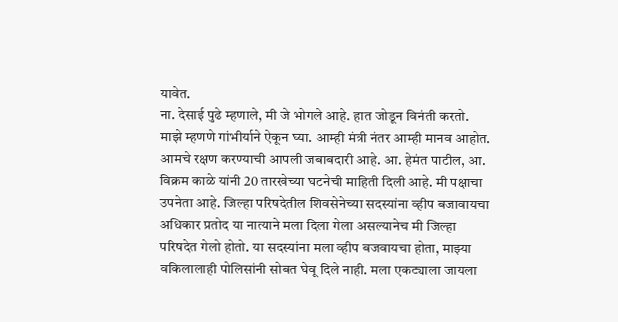यावेत.
ना. देसाई पुढे म्हणाले, मी जे भोगले आहे. हात जोडून विनंती करतो. माझे म्हणणे गांभीर्याने ऐकून घ्या. आम्ही मंत्री नंतर आम्ही मानव आहोत. आमचे रक्षण करण्याची आपली जबाबदारी आहे. आ. हेमंत पाटील, आ. विक्रम काळे यांनी 20 तारखेच्या घटनेची माहिती दिली आहे. मी पक्षाचा उपनेता आहे. जिल्हा परिषदेतील शिवसेनेच्या सदस्यांना व्हीप बजावायचा अधिकार प्रतोद या नात्याने मला दिला गेला असल्यानेच मी जिल्हा परिषदेत गेलो होतो. या सदस्यांना मला व्हीप बजवायचा होता, माझ्या वकिलालाही पोलिसांनी सोबत घेवू दिले नाही. मला एकट्याला जायला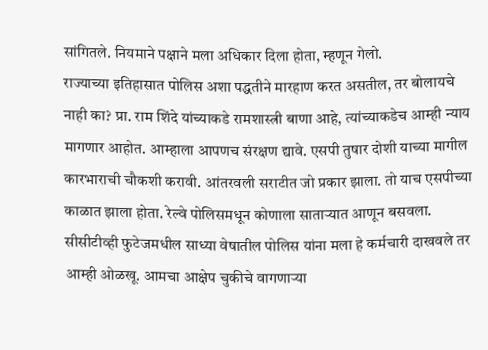सांगितले. नियमाने पक्षाने मला अधिकार दिला होता, म्हणून गेलो.
राज्याच्या इतिहासात पोलिस अशा पद्धतीने मारहाण करत असतील, तर बोलायचे नाही का? प्रा. राम शिंदे यांच्याकडे रामशास्त्री बाणा आहे, त्यांच्याकडेच आम्ही न्याय मागणार आहोत. आम्हाला आपणच संरक्षण द्यावे. एसपी तुषार दोशी याच्या मागील कारभाराची चौकशी करावी. आंतरवली सराटीत जो प्रकार झाला. तो याच एसपीच्या काळात झाला होता. रेल्वे पोलिसमधून कोणाला साताऱ्यात आणून बसवला. सीसीटीव्ही फुटेजमधील साध्या वेषातील पोलिस यांना मला हे कर्मचारी दाखवले तर आम्ही ओळखू. आमचा आक्षेप चुकीचे वागणाऱ्या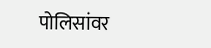पोलिसांवर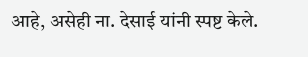आहे, असेही ना. देसाई यांनी स्पष्ट केले.